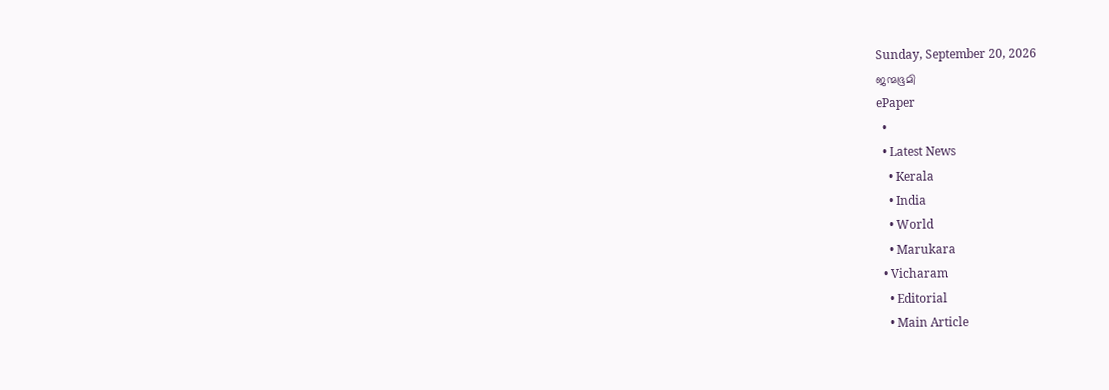Sunday, September 20, 2026
ജന്മഭൂമി
ePaper
  •
  • Latest News
    • Kerala
    • India
    • World
    • Marukara
  • Vicharam
    • Editorial
    • Main Article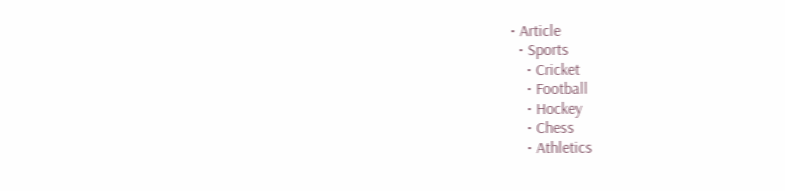• Article
  • Sports
    • Cricket
    • Football
    • Hockey
    • Chess
    • Athletics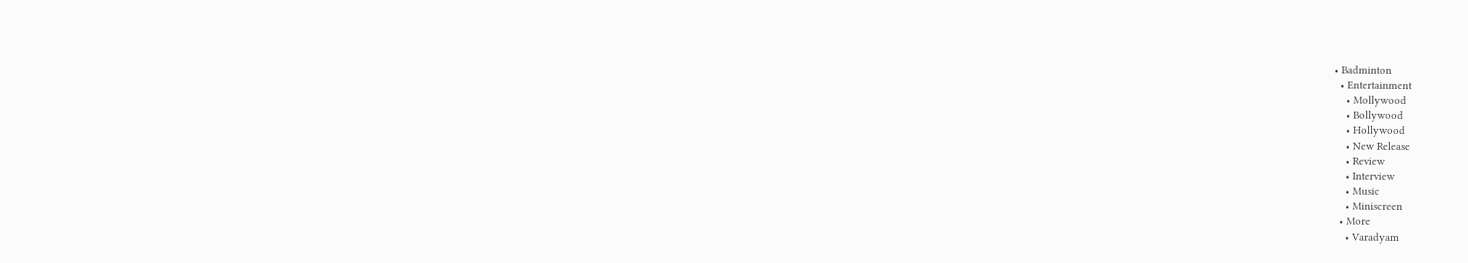• Badminton
  • Entertainment
    • Mollywood
    • Bollywood
    • Hollywood
    • New Release
    • Review
    • Interview
    • Music
    • Miniscreen
  • More
    • Varadyam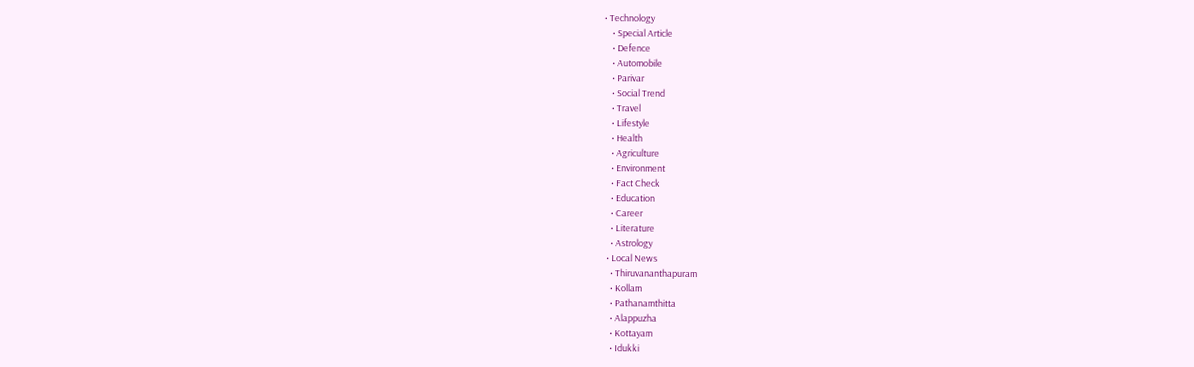• Technology
    • Special Article
    • Defence
    • Automobile
    • Parivar
    • Social Trend
    • Travel
    • Lifestyle
    • Health
    • Agriculture
    • Environment
    • Fact Check
    • Education
    • Career
    • Literature
    • Astrology
  • Local News
    • Thiruvananthapuram
    • Kollam
    • Pathanamthitta
    • Alappuzha
    • Kottayam
    • Idukki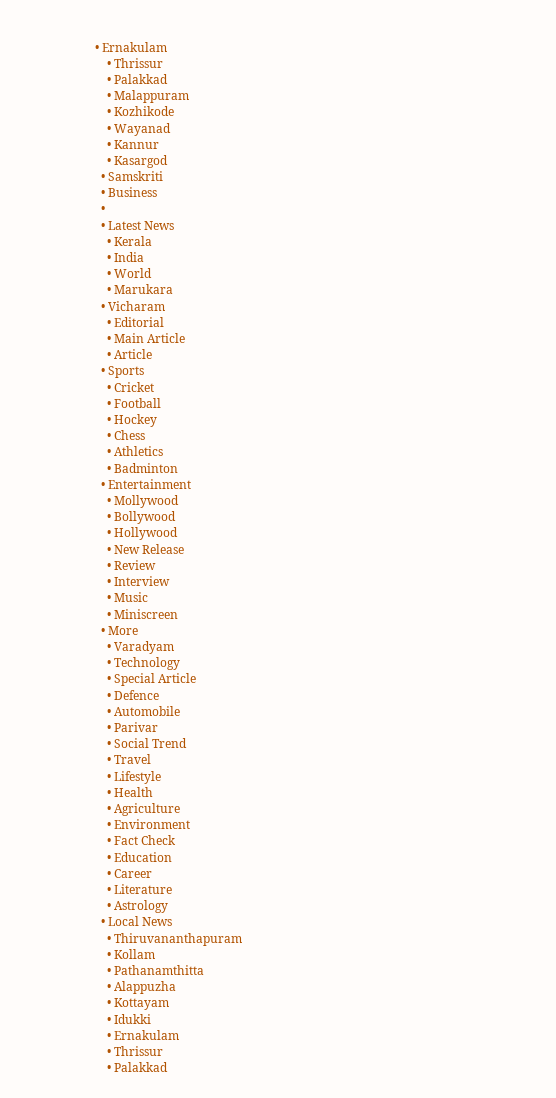• Ernakulam
    • Thrissur
    • Palakkad
    • Malappuram
    • Kozhikode
    • Wayanad
    • Kannur
    • Kasargod
  • Samskriti
  • Business
  •
  • Latest News
    • Kerala
    • India
    • World
    • Marukara
  • Vicharam
    • Editorial
    • Main Article
    • Article
  • Sports
    • Cricket
    • Football
    • Hockey
    • Chess
    • Athletics
    • Badminton
  • Entertainment
    • Mollywood
    • Bollywood
    • Hollywood
    • New Release
    • Review
    • Interview
    • Music
    • Miniscreen
  • More
    • Varadyam
    • Technology
    • Special Article
    • Defence
    • Automobile
    • Parivar
    • Social Trend
    • Travel
    • Lifestyle
    • Health
    • Agriculture
    • Environment
    • Fact Check
    • Education
    • Career
    • Literature
    • Astrology
  • Local News
    • Thiruvananthapuram
    • Kollam
    • Pathanamthitta
    • Alappuzha
    • Kottayam
    • Idukki
    • Ernakulam
    • Thrissur
    • Palakkad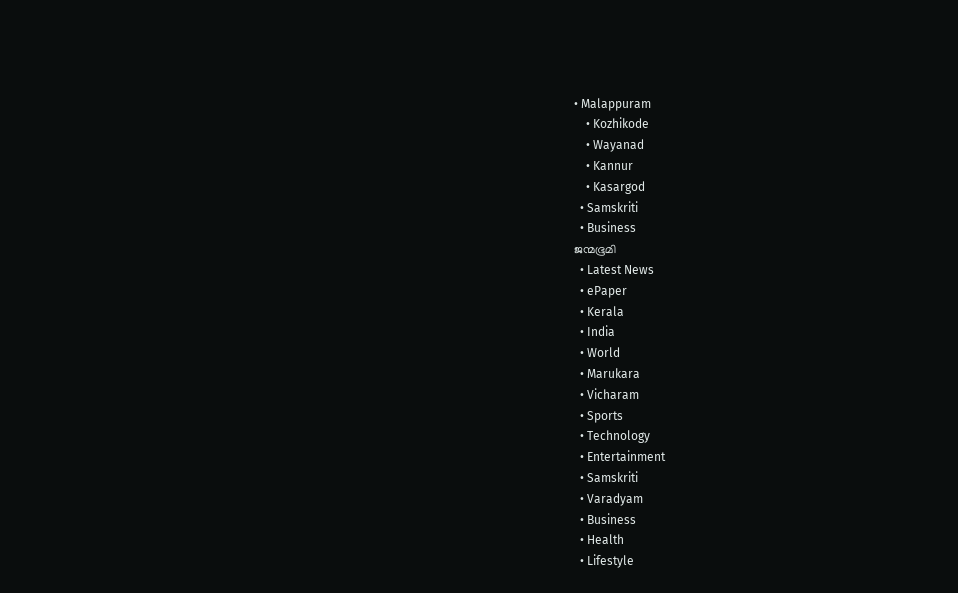• Malappuram
    • Kozhikode
    • Wayanad
    • Kannur
    • Kasargod
  • Samskriti
  • Business
ജന്മഭൂമി
  • Latest News
  • ePaper
  • Kerala
  • India
  • World
  • Marukara
  • Vicharam
  • Sports
  • Technology
  • Entertainment
  • Samskriti
  • Varadyam
  • Business
  • Health
  • Lifestyle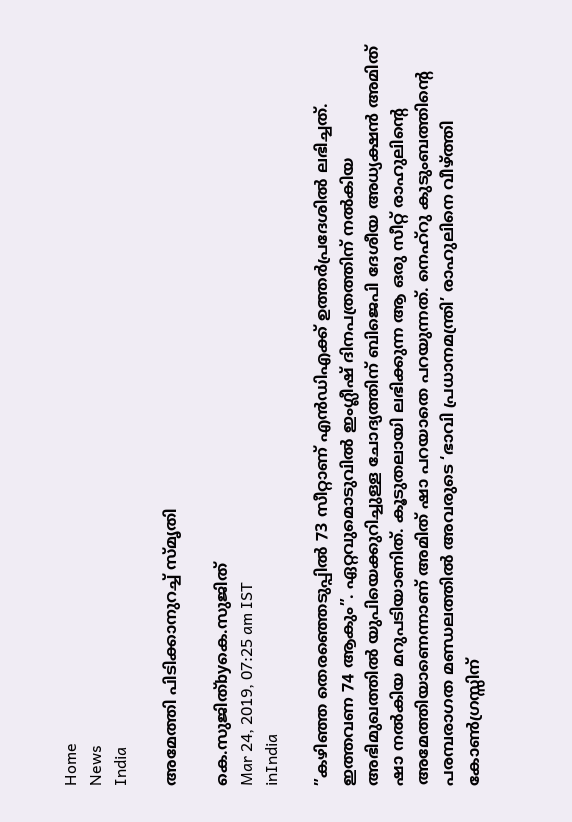Home
News
India

അമേത്തി പിടിക്കാനുറച്ച് സ്മൃതി

കെ.സുജിത്byകെ.സുജിത്
Mar 24, 2019, 07:25 am IST
inIndia

”കഴിഞ്ഞ തെരഞ്ഞെടുപ്പില്‍ 73 സീറ്റാണ് എന്‍ഡിഎക്ക് ഉത്തര്‍പ്രദേശില്‍ ലഭിച്ചത്. ഇത്തവണ 74 ആകും”. ഏറ്റവുമൊടുവില്‍ ഇംഗ്ലീഷ് ദിനപത്രത്തിന് നല്‍കിയ അഭിമുഖത്തില്‍ യുപിയെക്കുറിച്ചുള്ള ചോദ്യത്തിന് ബിജെപി ദേശീയ അധ്യക്ഷന്‍ അമിത് ഷാ നല്‍കിയ മറുപടിയാണിത്. കൂടുതലായി ലഭിക്കുന്ന ആ ഒരു സീറ്റ് രാഹുലിന്റെ അമേത്തിയാണെന്നാണ് അമിത് ഷാ പറയാതെ പറയുന്നത്. നെഹ്‌റു കുടുംബത്തിന്റെ പരമ്പരാഗത മണ്ഡലത്തില്‍ അവരുടെ ‘ഭാവി പ്രധാനമന്ത്രി’ രാഹുലിനെ വീഴ്‌ത്തി കോണ്‍ഗ്രസ്സിന്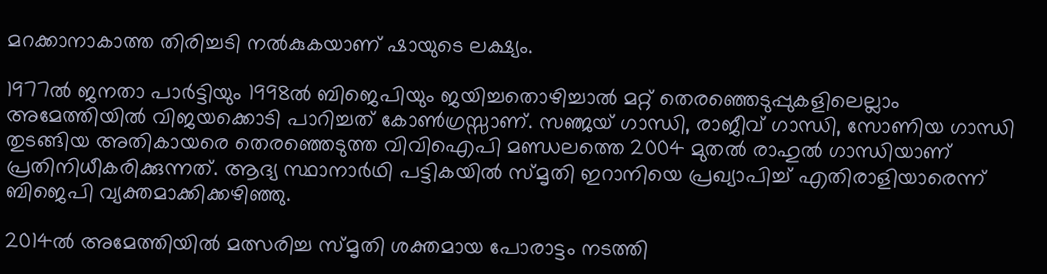മറക്കാനാകാത്ത തിരിച്ചടി നല്‍കുകയാണ് ഷായുടെ ലക്ഷ്യം.

1977ല്‍ ജനതാ പാര്‍ട്ടിയും 1998ല്‍ ബിജെപിയും ജയിച്ചതൊഴിച്ചാല്‍ മറ്റ് തെരഞ്ഞെടുപ്പുകളിലെല്ലാം അമേത്തിയില്‍ വിജയക്കൊടി പാറിച്ചത് കോണ്‍ഗ്രസ്സാണ്. സഞ്ജയ് ഗാന്ധി, രാജീവ് ഗാന്ധി, സോണിയ ഗാന്ധി തുടങ്ങിയ അതികായരെ തെരഞ്ഞെടുത്ത വിവിഐപി മണ്ഡലത്തെ 2004 മുതല്‍ രാഹുല്‍ ഗാന്ധിയാണ് പ്രതിനിധീകരിക്കുന്നത്. ആദ്യ സ്ഥാനാര്‍ഥി പട്ടികയില്‍ സ്മൃതി ഇറാനിയെ പ്രഖ്യാപിച്ച് എതിരാളിയാരെന്ന് ബിജെപി വ്യക്തമാക്കിക്കഴിഞ്ഞു.

2014ല്‍ അമേത്തിയില്‍ മത്സരിച്ച സ്മൃതി ശക്തമായ പോരാട്ടം നടത്തി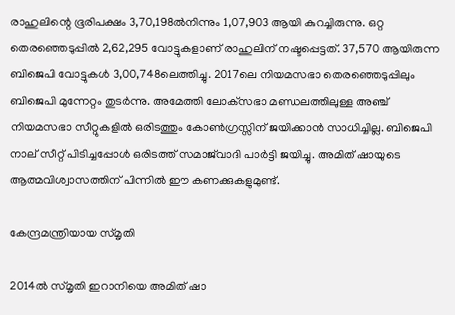രാഹുലിന്റെ ഭൂരിപക്ഷം 3,70,198ല്‍നിന്നും 1,07,903 ആയി കുറച്ചിരുന്നു. ഒറ്റ തെരഞ്ഞെടുപ്പില്‍ 2,62,295 വോട്ടുകളാണ് രാഹുലിന് നഷ്ടപ്പെട്ടത്. 37,570 ആയിരുന്ന ബിജെപി വോട്ടുകള്‍ 3,00,748ലെത്തിച്ചു. 2017ലെ നിയമസഭാ തെരഞ്ഞെടുപ്പിലും ബിജെപി മുന്നേറ്റം തുടര്‍ന്നു. അമേത്തി ലോക്‌സഭാ മണ്ഡലത്തിലുള്ള അഞ്ച് നിയമസഭാ സീറ്റുകളില്‍ ഒരിടത്തും കോണ്‍ഗ്രസ്സിന് ജയിക്കാന്‍ സാധിച്ചില്ല. ബിജെപി നാല് സീറ്റ് പിടിച്ചപ്പോള്‍ ഒരിടത്ത് സമാജ്‌വാദി പാര്‍ട്ടി ജയിച്ചു. അമിത് ഷായുടെ ആത്മവിശ്വാസത്തിന് പിന്നില്‍ ഈ കണക്കുകളുമുണ്ട്.

കേന്ദ്രമന്ത്രിയായ സ്മൃതി

2014ല്‍ സ്മൃതി ഇറാനിയെ അമിത് ഷാ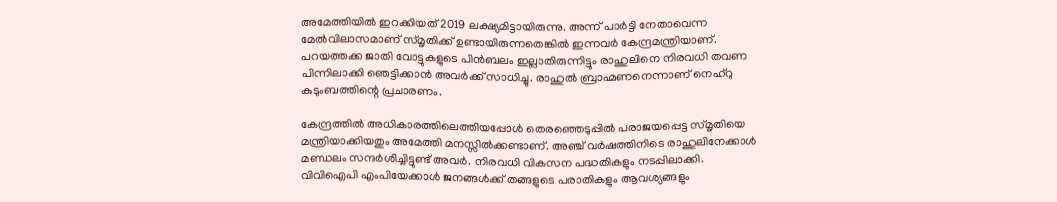അമേത്തിയില്‍ ഇറക്കിയത് 2019 ലക്ഷ്യമിട്ടായിരുന്നു. അന്ന് പാര്‍ട്ടി നേതാവെന്ന മേല്‍വിലാസമാണ് സ്മൃതിക്ക് ഉണ്ടായിരുന്നതെങ്കില്‍ ഇന്നവര്‍ കേന്ദ്രമന്ത്രിയാണ്. പറയത്തക്ക ജാതി വോട്ടുകളുടെ പിന്‍ബലം ഇല്ലാതിരുന്നിട്ടും രാഹുലിനെ നിരവധി തവണ പിന്നിലാക്കി ഞെട്ടിക്കാന്‍ അവര്‍ക്ക് സാധിച്ചു. രാഹുല്‍ ബ്രാഹ്മണനെന്നാണ് നെഹ്‌റു കുടുംബത്തിന്റെ പ്രചാരണം.

കേന്ദ്രത്തില്‍ അധികാരത്തിലെത്തിയപ്പോള്‍ തെരഞ്ഞെടുപ്പില്‍ പരാജയപ്പെട്ട സ്മൃതിയെ മന്ത്രിയാക്കിയതും അമേത്തി മനസ്സില്‍ക്കണ്ടാണ്. അഞ്ച് വര്‍ഷത്തിനിടെ രാഹുലിനേക്കാള്‍ മണ്ഡലം സന്ദര്‍ശിച്ചിട്ടുണ്ട് അവര്‍. നിരവധി വികസന പദ്ധതികളും നടപ്പിലാക്കി. വിവിഐപി എംപിയേക്കാള്‍ ജനങ്ങള്‍ക്ക് തങ്ങളുടെ പരാതികളും ആവശ്യങ്ങളും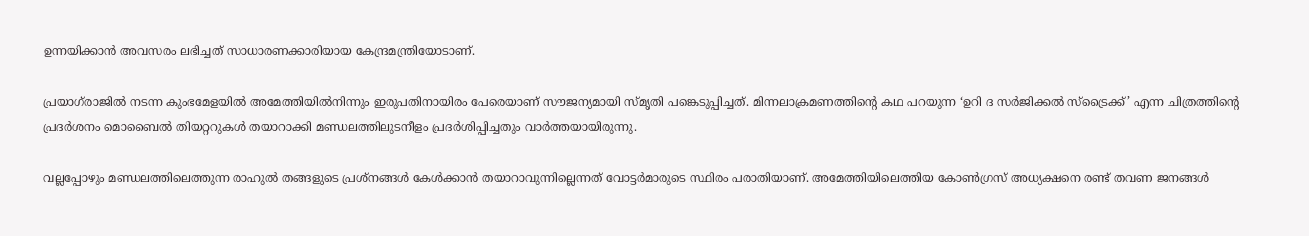ഉന്നയിക്കാന്‍ അവസരം ലഭിച്ചത് സാധാരണക്കാരിയായ കേന്ദ്രമന്ത്രിയോടാണ്.

പ്രയാഗ്‌രാജില്‍ നടന്ന കുംഭമേളയില്‍ അമേത്തിയില്‍നിന്നും ഇരുപതിനായിരം പേരെയാണ് സൗജന്യമായി സ്മൃതി പങ്കെടുപ്പിച്ചത്. മിന്നലാക്രമണത്തിന്റെ കഥ പറയുന്ന ‘ഉറി ദ സര്‍ജിക്കല്‍ സ്‌ട്രൈക്ക്’ എന്ന ചിത്രത്തിന്റെ പ്രദര്‍ശനം മൊബൈല്‍ തിയറ്ററുകള്‍ തയാറാക്കി മണ്ഡലത്തിലുടനീളം പ്രദര്‍ശിപ്പിച്ചതും വാര്‍ത്തയായിരുന്നു.

വല്ലപ്പോഴും മണ്ഡലത്തിലെത്തുന്ന രാഹുല്‍ തങ്ങളുടെ പ്രശ്‌നങ്ങള്‍ കേള്‍ക്കാന്‍ തയാറാവുന്നില്ലെന്നത് വോട്ടര്‍മാരുടെ സ്ഥിരം പരാതിയാണ്. അമേത്തിയിലെത്തിയ കോണ്‍ഗ്രസ് അധ്യക്ഷനെ രണ്ട് തവണ ജനങ്ങള്‍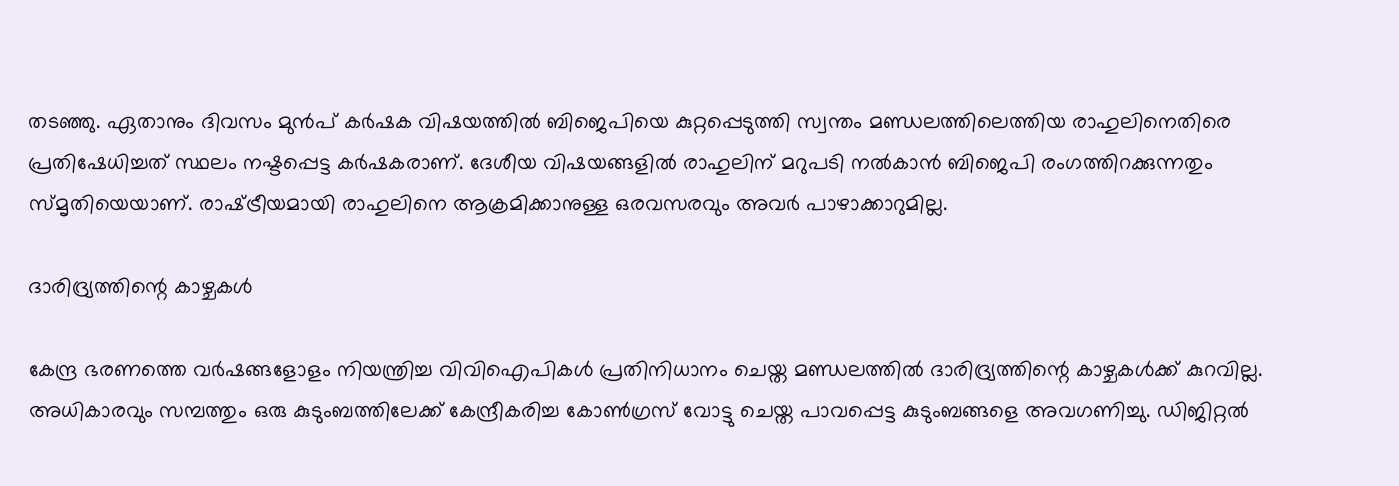തടഞ്ഞു. ഏതാനും ദിവസം മുന്‍പ് കര്‍ഷക വിഷയത്തില്‍ ബിജെപിയെ കുറ്റപ്പെടുത്തി സ്വന്തം മണ്ഡലത്തിലെത്തിയ രാഹുലിനെതിരെ പ്രതിഷേധിച്ചത് സ്ഥലം നഷ്ടപ്പെട്ട കര്‍ഷകരാണ്. ദേശീയ വിഷയങ്ങളില്‍ രാഹുലിന് മറുപടി നല്‍കാന്‍ ബിജെപി രംഗത്തിറക്കുന്നതും സ്മൃതിയെയാണ്. രാഷ്‌ട്രീയമായി രാഹുലിനെ ആക്രമിക്കാനുള്ള ഒരവസരവും അവര്‍ പാഴാക്കാറുമില്ല.

ദാരിദ്ര്യത്തിന്റെ കാഴ്ചകള്‍

കേന്ദ്ര ഭരണത്തെ വര്‍ഷങ്ങളോളം നിയന്ത്രിച്ച വിവിഐപികള്‍ പ്രതിനിധാനം ചെയ്ത മണ്ഡലത്തില്‍ ദാരിദ്ര്യത്തിന്റെ കാഴ്ചകള്‍ക്ക് കുറവില്ല. അധികാരവും സമ്പത്തും ഒരു കുടുംബത്തിലേക്ക് കേന്ദ്രീകരിച്ച കോണ്‍ഗ്രസ് വോട്ടു ചെയ്ത പാവപ്പെട്ട കുടുംബങ്ങളെ അവഗണിച്ചു. ഡിജിറ്റല്‍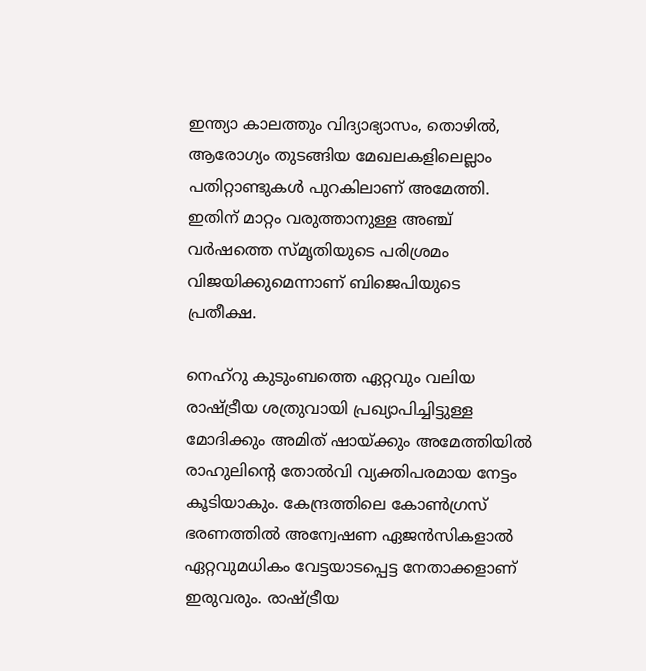ഇന്ത്യാ കാലത്തും വിദ്യാഭ്യാസം, തൊഴില്‍, ആരോഗ്യം തുടങ്ങിയ മേഖലകളിലെല്ലാം പതിറ്റാണ്ടുകള്‍ പുറകിലാണ് അമേത്തി. ഇതിന് മാറ്റം വരുത്താനുള്ള അഞ്ച് വര്‍ഷത്തെ സ്മൃതിയുടെ പരിശ്രമം വിജയിക്കുമെന്നാണ് ബിജെപിയുടെ പ്രതീക്ഷ.

നെഹ്‌റു കുടുംബത്തെ ഏറ്റവും വലിയ രാഷ്‌ട്രീയ ശത്രുവായി പ്രഖ്യാപിച്ചിട്ടുള്ള മോദിക്കും അമിത് ഷായ്‌ക്കും അമേത്തിയില്‍ രാഹുലിന്റെ തോല്‍വി വ്യക്തിപരമായ നേട്ടം കൂടിയാകും. കേന്ദ്രത്തിലെ കോണ്‍ഗ്രസ് ഭരണത്തില്‍ അന്വേഷണ ഏജന്‍സികളാല്‍ ഏറ്റവുമധികം വേട്ടയാടപ്പെട്ട നേതാക്കളാണ് ഇരുവരും. രാഷ്‌ട്രീയ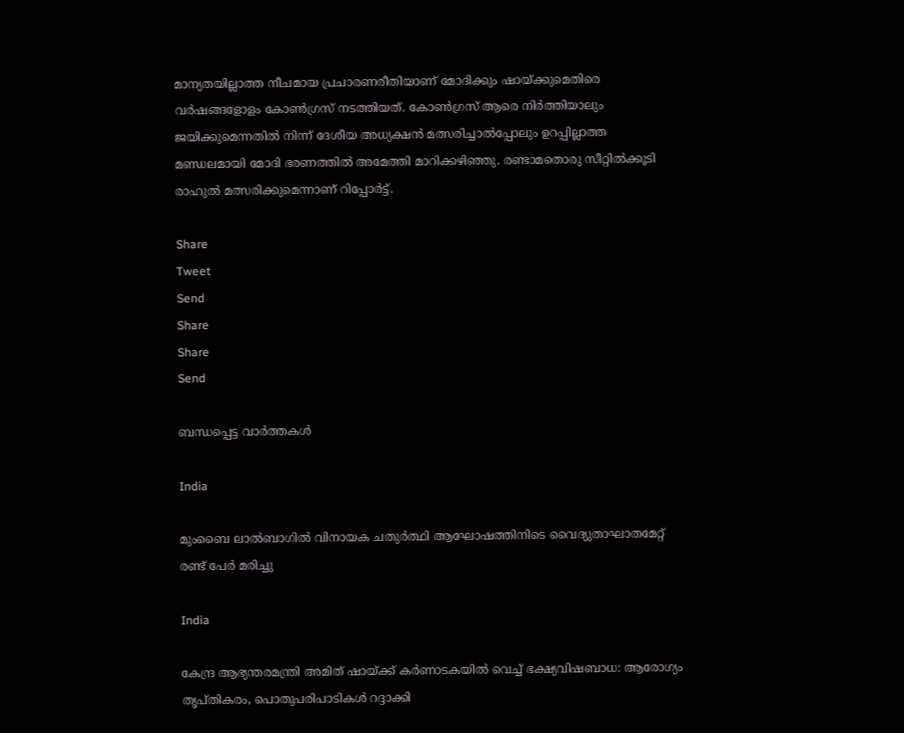മാന്യതയില്ലാത്ത നീചമായ പ്രചാരണരീതിയാണ് മോദിക്കും ഷായ്‌ക്കുമെതിരെ വര്‍ഷങ്ങളോളം കോണ്‍ഗ്രസ് നടത്തിയത്. കോണ്‍ഗ്രസ് ആരെ നിര്‍ത്തിയാലും ജയിക്കുമെന്നതില്‍ നിന്ന് ദേശീയ അധ്യക്ഷന്‍ മത്സരിച്ചാല്‍പ്പോലും ഉറപ്പില്ലാത്ത മണ്ഡലമായി മോദി ഭരണത്തില്‍ അമേത്തി മാറിക്കഴിഞ്ഞു. രണ്ടാമതൊരു സീറ്റില്‍ക്കൂടി രാഹുല്‍ മത്സരിക്കുമെന്നാണ് റിപ്പോര്‍ട്ട്.

Share
Tweet
Send
Share
Share
Send

ബന്ധപ്പെട്ട വാര്‍ത്തകള്‍

India

മുംബൈ ലാല്‍ബാഗില്‍ വിനായക ചതുര്‍ത്ഥി ആഘോഷത്തിനിടെ വൈദ്യുതാഘാതമേറ്റ് രണ്ട് പേർ മരിച്ചു

India

കേന്ദ്ര ആഭ്യന്തരമന്ത്രി അമിത് ഷായ്‌ക്ക് കർണാടകയിൽ വെച്ച് ഭക്ഷ്യവിഷബാധ: ആരോഗ്യം തൃപ്തികരം, പൊതുപരിപാടികള്‍ റദ്ദാക്കി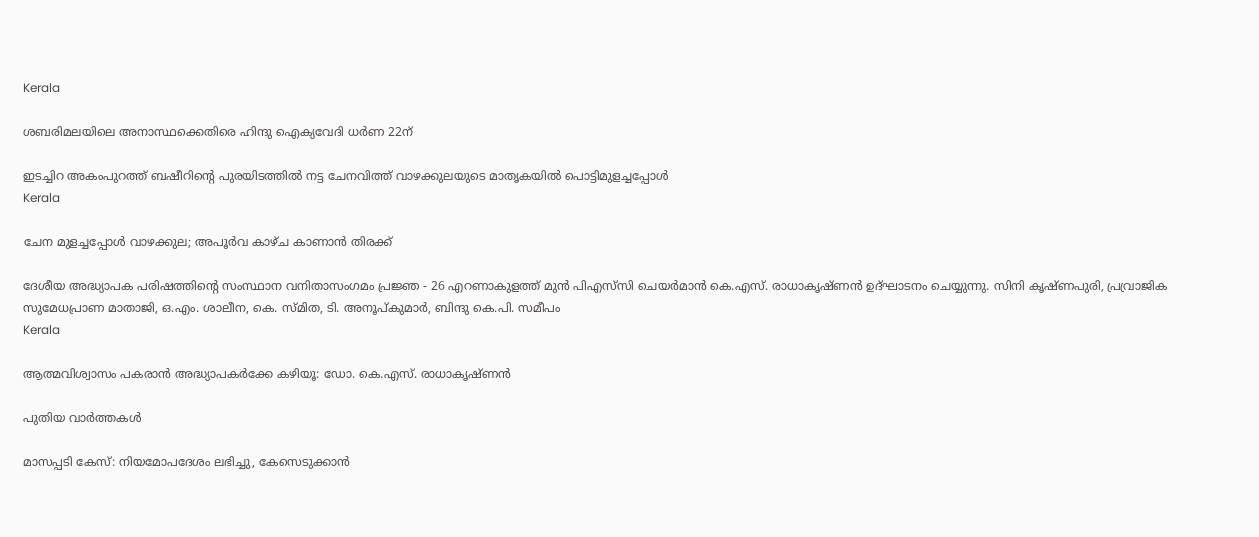Kerala

ശബരിമലയിലെ അനാസ്ഥക്കെതിരെ ഹിന്ദു ഐക്യവേദി ധര്‍ണ 22ന്

ഇടച്ചിറ അകംപുറത്ത് ബഷീറിന്റെ പുരയിടത്തില്‍ നട്ട ചേനവിത്ത് വാഴക്കുലയുടെ മാതൃകയില്‍ പൊട്ടിമുളച്ചപ്പോള്‍
Kerala

ചേന മുളച്ചപ്പോള്‍ വാഴക്കുല; അപൂര്‍വ കാഴ്ച കാണാന്‍ തിരക്ക്

ദേശീയ അദ്ധ്യാപക പരിഷത്തിന്റെ സംസ്ഥാന വനിതാസംഗമം പ്രജ്ഞ - 26 എറണാകുളത്ത് മുന്‍ പിഎസ്‌സി ചെയര്‍മാന്‍ കെ.എസ്. രാധാകൃഷ്ണന്‍ ഉദ്ഘാടനം ചെയ്യുന്നു. സിനി കൃഷ്ണപുരി, പ്രവ്രാജിക സുമേധപ്രാണ മാതാജി, ഒ.എം. ശാലീന, കെ. സ്മിത, ടി. അനൂപ്കുമാര്‍, ബിന്ദു കെ.പി. സമീപം
Kerala

ആത്മവിശ്വാസം പകരാന്‍ അദ്ധ്യാപകര്‍ക്കേ കഴിയൂ: ഡോ. കെ.എസ്. രാധാകൃഷ്ണന്‍

പുതിയ വാര്‍ത്തകള്‍

മാസപ്പടി കേസ്: നിയമോപദേശം ലഭിച്ചു, കേസെടുക്കാന്‍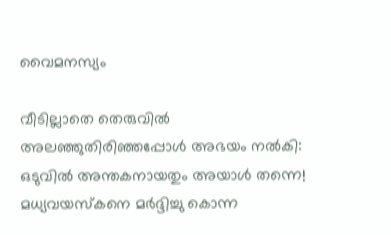വൈമനസ്യം

വീടില്ലാതെ തെരുവിൽ അലഞ്ഞുതിരിഞ്ഞപ്പോൾ അഭയം നൽകി: ഒടുവിൽ അന്തകനായതും അയാൾ തന്നെ! മധ്യവയസ്കനെ മർദ്ദിച്ചു കൊന്ന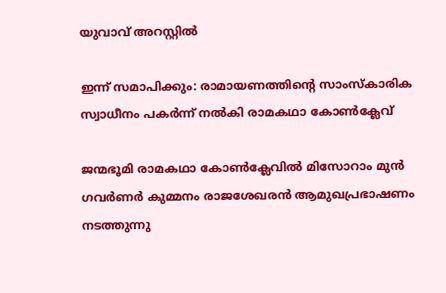യുവാവ് അറസ്റ്റിൽ

ഇന്ന് സമാപിക്കും: രാമായണത്തിന്റെ സാംസ്‌കാരിക സ്വാധീനം പകര്‍ന്ന് നല്‍കി രാമകഥാ കോണ്‍ക്ലേവ്

ജന്മഭൂമി രാമകഥാ കോണ്‍ക്ലേവില്‍ മിസോറാം മുന്‍ ഗവര്‍ണര്‍ കുമ്മനം രാജശേഖരന്‍ ആമുഖപ്രഭാഷണം നടത്തുന്നു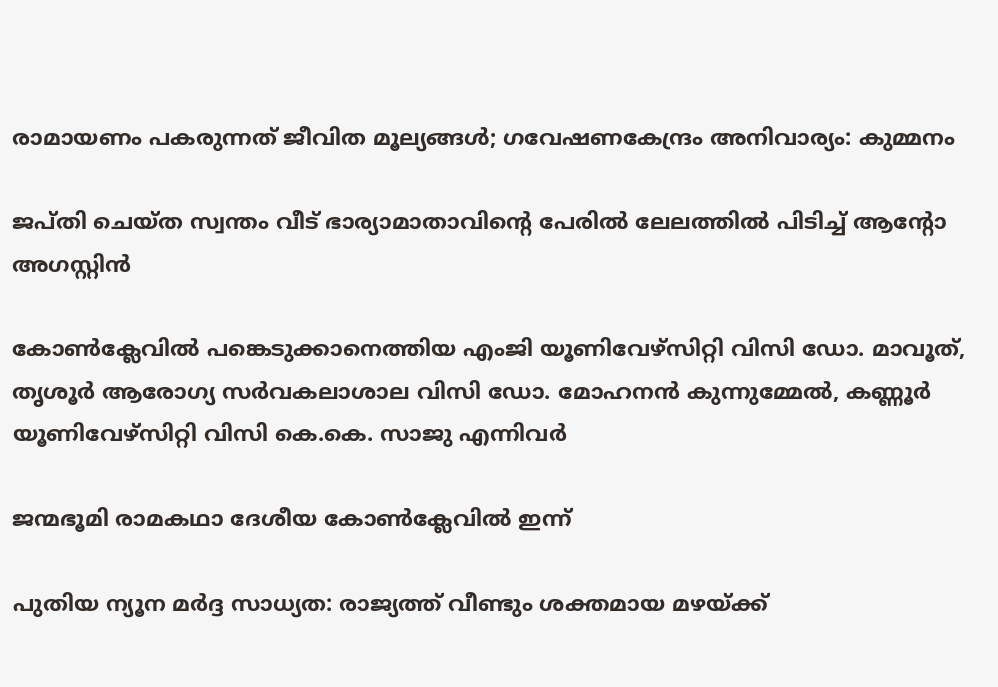രാമായണം പകരുന്നത് ജീവിത മൂല്യങ്ങള്‍; ഗവേഷണകേന്ദ്രം അനിവാര്യം: കുമ്മനം

ജപ്തി ചെയ്ത സ്വന്തം വീട് ഭാര്യാമാതാവിന്റെ പേരിൽ ലേലത്തിൽ പിടിച്ച് ആന്റോ അഗസ്റ്റിൻ

കോണ്‍ക്ലേവില്‍ പങ്കെടുക്കാനെത്തിയ എംജി യൂണിവേഴ്‌സിറ്റി വിസി ഡോ. മാവൂത്, തൃശൂര്‍ ആരോഗ്യ സര്‍വകലാശാല വിസി ഡോ. മോഹനന്‍ കുന്നുമ്മേല്‍, കണ്ണൂര്‍ യൂണിവേഴ്‌സിറ്റി വിസി കെ.കെ. സാജു എന്നിവര്‍

ജന്മഭൂമി രാമകഥാ ദേശീയ കോണ്‍ക്ലേവില്‍ ഇന്ന്

പുതിയ ന്യൂന മർദ്ദ സാധ്യത: രാജ്യത്ത് വീണ്ടും ശക്തമായ മഴയ്‌ക്ക്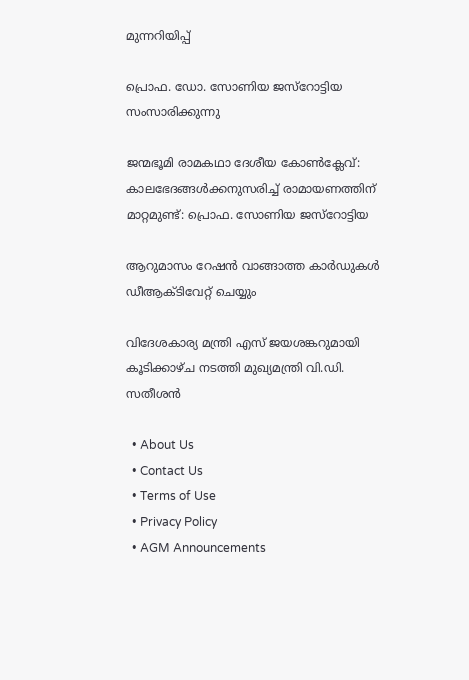മുന്നറിയിപ്പ്

പ്രൊഫ. ഡോ. സോണിയ ജസ്‌റോട്ടിയ സംസാരിക്കുന്നു

ജന്മഭൂമി രാമകഥാ ദേശീയ കോണ്‍ക്ലേവ്: കാലഭേദങ്ങള്‍ക്കനുസരിച്ച് രാമായണത്തിന് മാറ്റമുണ്ട്: പ്രൊഫ. സോണിയ ജസ്‌റോട്ടിയ

ആറുമാസം റേഷന്‍ വാങ്ങാത്ത കാര്‍ഡുകള്‍ ഡീആക്ടിവേറ്റ് ചെയ്യും

വിദേശകാര്യ മന്ത്രി എസ് ജയശങ്കറുമായി കൂടിക്കാഴ്‌ച നടത്തി മുഖ്യമന്ത്രി വി.ഡി. സതീശൻ

  • About Us
  • Contact Us
  • Terms of Use
  • Privacy Policy
  • AGM Announcements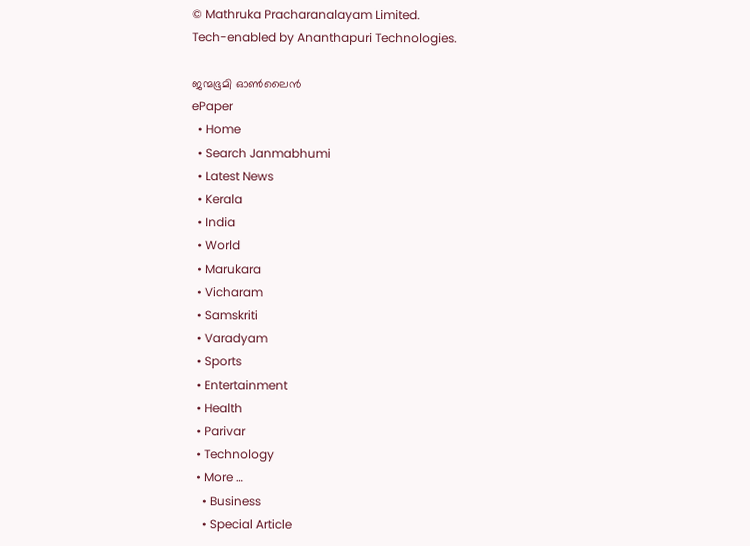© Mathruka Pracharanalayam Limited.
Tech-enabled by Ananthapuri Technologies.

ജന്മഭൂമി ഓണ്‍ലൈന്‍
ePaper
  • Home
  • Search Janmabhumi
  • Latest News
  • Kerala
  • India
  • World
  • Marukara
  • Vicharam
  • Samskriti
  • Varadyam
  • Sports
  • Entertainment
  • Health
  • Parivar
  • Technology
  • More …
    • Business
    • Special Article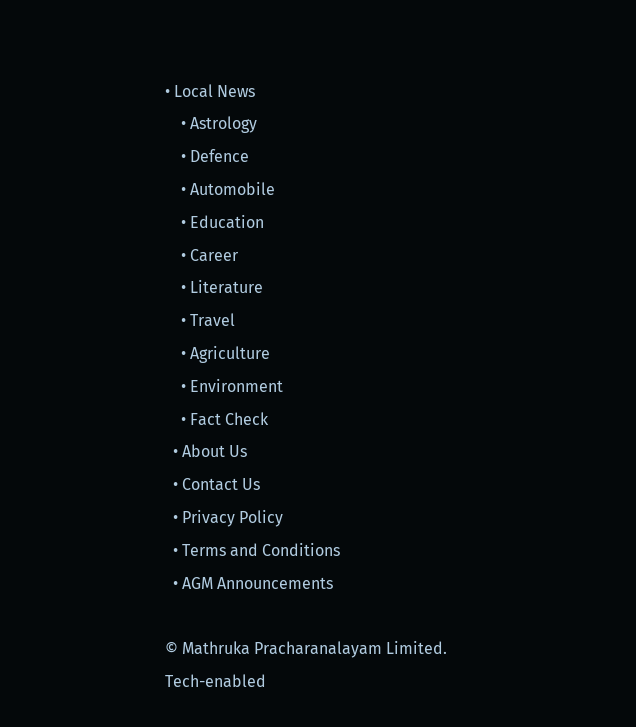• Local News
    • Astrology
    • Defence
    • Automobile
    • Education
    • Career
    • Literature
    • Travel
    • Agriculture
    • Environment
    • Fact Check
  • About Us
  • Contact Us
  • Privacy Policy
  • Terms and Conditions
  • AGM Announcements

© Mathruka Pracharanalayam Limited.
Tech-enabled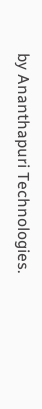by Ananthapuri Technologies.